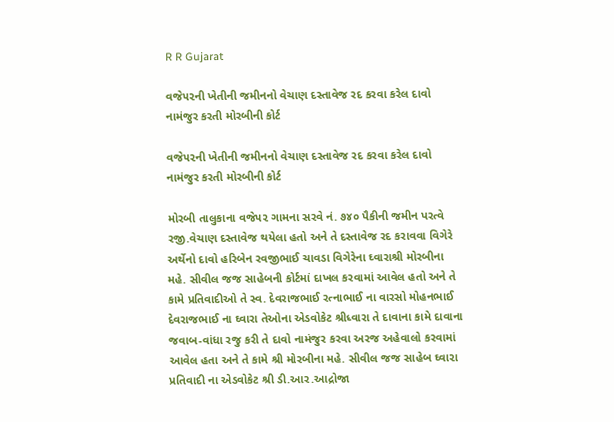R R Gujarat

વજે૫૨ની ખેતીની જમીનનો વેચાણ દસ્તાવેજ રદ કરવા કરેલ દાવો નામંજુર કરતી મોરબીની કોર્ટ

વજે૫૨ની ખેતીની જમીનનો વેચાણ દસ્તાવેજ રદ કરવા કરેલ દાવો નામંજુર કરતી મોરબીની કોર્ટ

મોરબી તાલુકાના વજે૫૨ ગામના સરવે નં. ૭૪૦ પૈકીની જમીન પરત્વે રજી.વેચાણ દસ્તાવેજ થયેલા હતો અને તે દસ્તાવેજ રદ કરાવવા વિગેરે અર્થેનો દાવો હરિબેન રવજીભાઈ ચાવડા વિગેરેના ઘ્વારાશ્રી મોરબીના મહે. સીવીલ જજ સાહેબની કોર્ટમાં દાખલ કરવામાં આવેલ હતો અને તે કામે પ્રતિવાદીઓ તે સ્વ. દેવરાજભાઈ રત્નાભાઈ ના વારસો મોહનભાઈ દેવરાજભાઈ ના ઘ્વારા તેઓના એડવોકેટ શ્રીધ્વારા તે દાવાના કામે દાવાના જવાબ-વાંધા રજુ કરી તે દાવો નામંજુર કરવા અરજ અહેવાલો કરવામાં આવેલ હતા અને તે કામે શ્રી મોરબીના મહે. સીવીલ જજ સાહેબ ઘ્વા૨ા પ્રતિવાદી ના એડવોકેટ શ્રી ડી.આર.આદ્રોજા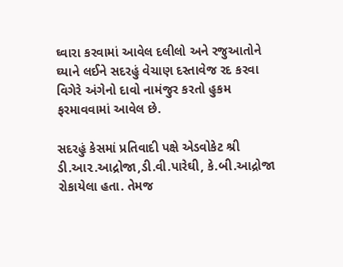ઘ્વારા કરવામાં આવેલ દલીલો અને રજુઆતોને ઘ્યાને લઈને સદરહું વેચાણ દસ્તાવેજ રદ કરવા વિગેરે અંગેનો દાવો નામંજુર કરતો હુકમ ફરમાવવામાં આવેલ છે.

સદરહું કેસમાં પ્રતિવાદી પક્ષે એડવોકેટ શ્રી ડી.આ૨.આદ્રોજા,ડી.વી.પારેઘી, કે.બી.આદ્રોજા રોકાયેલા હતા. તેમજ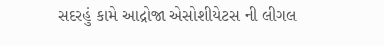સદરહું કામે આદ્રોજા એસોશીયેટસ ની લીગલ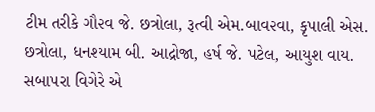ટીમ તરીકે ગૌ૨વ જે. છત્રોલા, રૂત્વી એમ.બાવ૨વા, કૃપાલી એસ. છત્રોલા, ધનશ્યામ બી. આદ્રોજા, હર્ષ જે. પટેલ, આયુશ વાય. સબા૫રા વિગેરે એ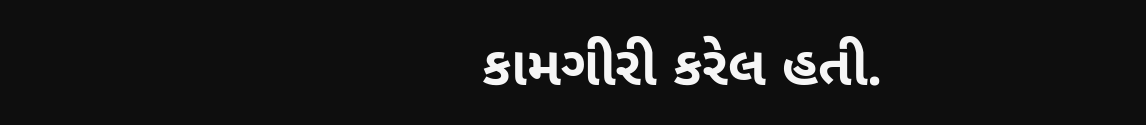કામગીરી કરેલ હતી.